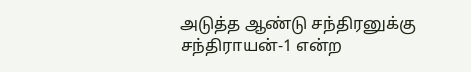அடுத்த ஆண்டு சந்திரனுக்கு சந்திராயன்-1 என்ற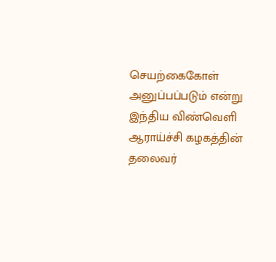செயற்கைகோள் அனுப்பப்படும் என்று இந்திய விண்வெளி ஆராய்ச்சி கழகத்தின் தலைவர்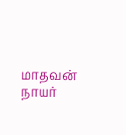மாதவன் நாயர்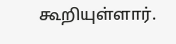கூறியுள்ளார்.